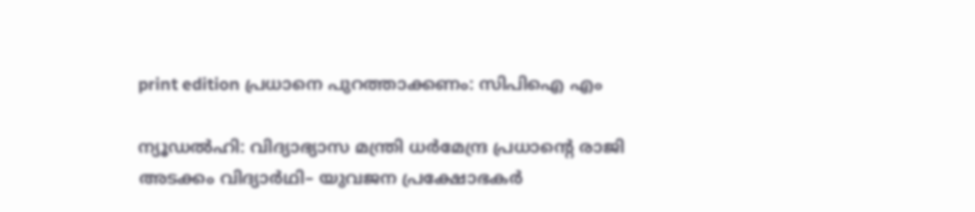print edition പ്രധാനെ പുറത്താക്കണം: സിപിഐ എം

ന്യൂഡൽഹി: വിദ്യാഭ്യാസ മന്ത്രി ധർമേന്ദ്ര പ്രധാന്റെ രാജി അടക്കം വിദ്യാർഥി– യുവജന പ്രക്ഷോഭകർ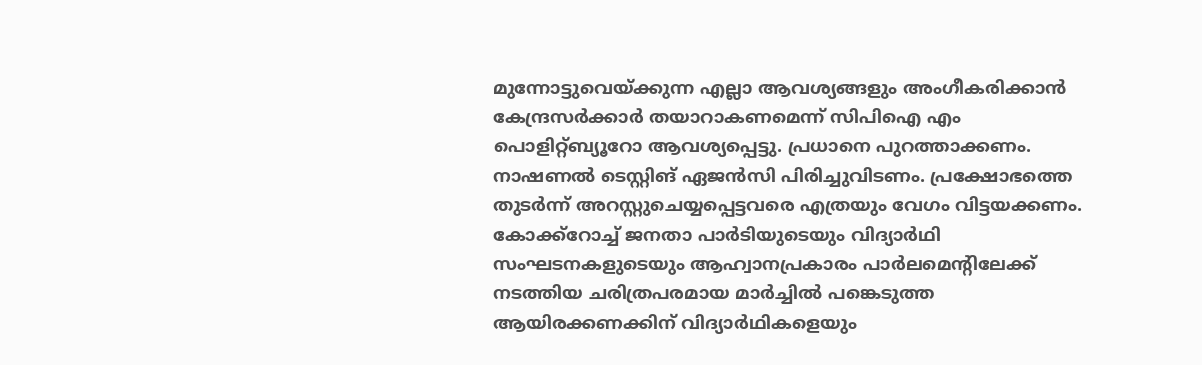മുന്നോട്ടുവെയ്ക്കുന്ന എല്ലാ ആവശ്യങ്ങളും അംഗീകരിക്കാൻ കേന്ദ്രസർക്കാർ തയാറാകണമെന്ന് സിപിഐ എം പൊളിറ്റ്ബ്യൂറോ ആവശ്യപ്പെട്ടു. പ്രധാനെ പുറത്താക്കണം. നാഷണൽ ടെസ്റ്റിങ് ഏജൻസി പിരിച്ചുവിടണം. പ്രക്ഷോഭത്തെ തുടർന്ന് അറസ്റ്റുചെയ്യപ്പെട്ടവരെ എത്രയും വേഗം വിട്ടയക്കണം.
കോക്ക്റോച്ച് ജനതാ പാർടിയുടെയും വിദ്യാർഥി സംഘടനകളുടെയും ആഹ്വാനപ്രകാരം പാർലമെന്റിലേക്ക് നടത്തിയ ചരിത്രപരമായ മാർച്ചിൽ പങ്കെടുത്ത ആയിരക്കണക്കിന് വിദ്യാർഥികളെയും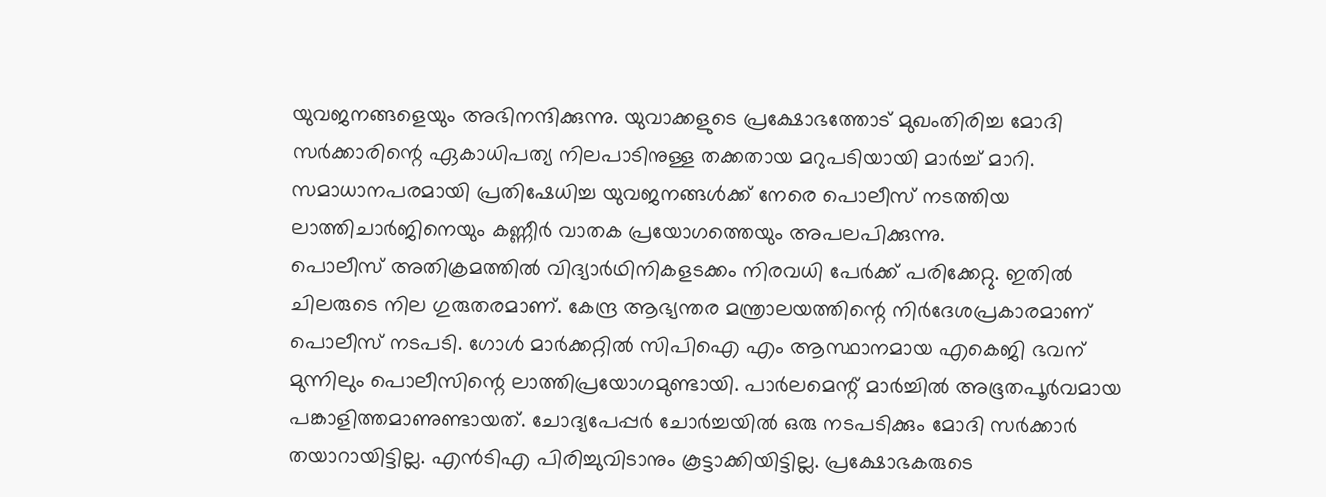യുവജനങ്ങളെയും അഭിനന്ദിക്കുന്നു. യുവാക്കളുടെ പ്രക്ഷോഭത്തോട് മുഖംതിരിച്ച മോദി സർക്കാരിന്റെ ഏകാധിപത്യ നിലപാടിനുള്ള തക്കതായ മറുപടിയായി മാർച്ച് മാറി. സമാധാനപരമായി പ്രതിഷേധിച്ച യുവജനങ്ങൾക്ക് നേരെ പൊലീസ് നടത്തിയ ലാത്തിചാർജിനെയും കണ്ണീർ വാതക പ്രയോഗത്തെയും അപലപിക്കുന്നു.
പൊലീസ് അതിക്രമത്തിൽ വിദ്യാർഥിനികളടക്കം നിരവധി പേർക്ക് പരിക്കേറ്റു. ഇതിൽ ചിലരുടെ നില ഗുരുതരമാണ്. കേന്ദ്ര ആഭ്യന്തര മന്ത്രാലയത്തിന്റെ നിർദേശപ്രകാരമാണ് പൊലീസ് നടപടി. ഗോൾ മാർക്കറ്റിൽ സിപിഐ എം ആസ്ഥാനമായ എകെജി ഭവന് മുന്നിലും പൊലീസിന്റെ ലാത്തിപ്രയോഗമുണ്ടായി. പാർലമെന്റ് മാർച്ചിൽ അഭൂതപൂർവമായ പങ്കാളിത്തമാണുണ്ടായത്. ചോദ്യപേപ്പർ ചോർച്ചയിൽ ഒരു നടപടിക്കും മോദി സർക്കാർ തയാറായിട്ടില്ല. എൻടിഎ പിരിച്ചുവിടാനും കൂട്ടാക്കിയിട്ടില്ല. പ്രക്ഷോഭകരുടെ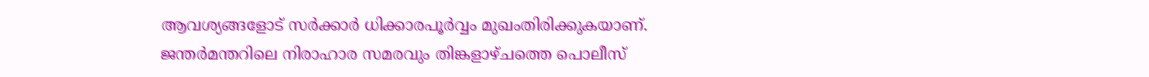ആവശ്യങ്ങളോട് സർക്കാർ ധിക്കാരപൂർവ്വം മുഖംതിരിക്കുകയാണ്.
ജന്തർമന്തറിലെ നിരാഹാര സമരവും തിങ്കളാഴ്ചത്തെ പൊലീസ്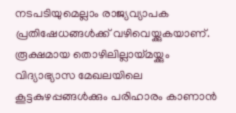നടപടിയുമെല്ലാം രാജ്യവ്യാപക പ്രതിഷേധങ്ങൾക്ക് വഴിവെയ്ക്കുകയാണ്. രൂക്ഷമായ തൊഴിലില്ലായ്മയ്ക്കും വിദ്യാഭ്യാസ മേഖലയിലെ കൂട്ടകുഴപ്പങ്ങൾക്കും പരിഹാരം കാണാൻ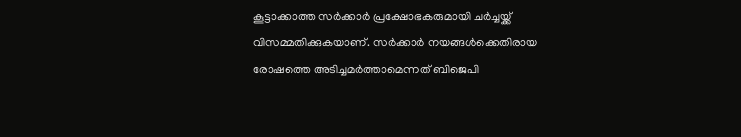കൂട്ടാക്കാത്ത സർക്കാർ പ്രക്ഷോഭകരുമായി ചർച്ചയ്ക്ക് വിസമ്മതിക്കുകയാണ്. സർക്കാർ നയങ്ങൾക്കെതിരായ രോഷത്തെ അടിച്ചമർത്താമെന്നത് ബിജെപി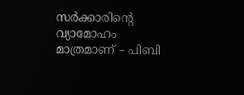സർക്കാരിന്റെ വ്യാമോഹം മാത്രമാണ് – പിബി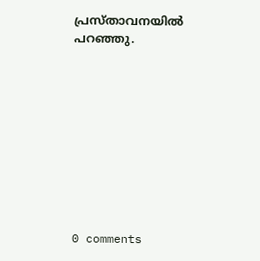പ്രസ്താവനയിൽ പറഞ്ഞു.










0 comments